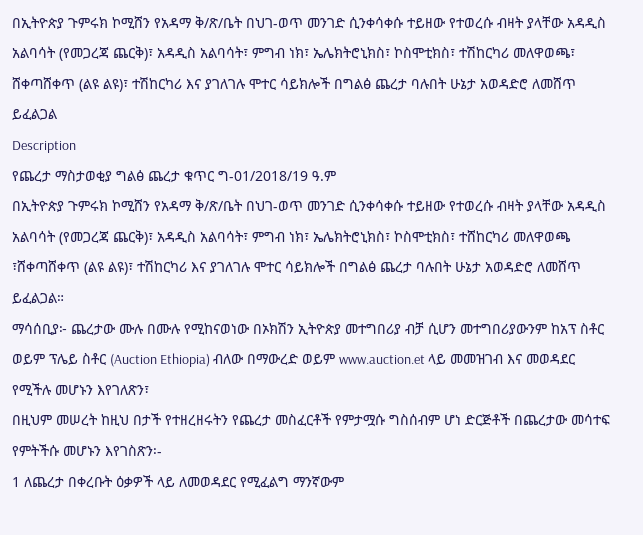በኢትዮጵያ ጉምሩክ ኮሚሸን የአዳማ ቅ/ጽ/ቤት በህገ-ወጥ መንገድ ሲንቀሳቀሱ ተይዘው የተወረሱ ብዛት ያላቸው አዳዲስ አልባሳት (የመጋረጃ ጨርቅ)፣ አዳዲስ አልባሳት፣ ምግብ ነክ፣ ኤሌክትሮኒክስ፣ ኮስሞቲክስ፣ ተሽከርካሪ መለዋወጫ፣ ሸቀጣሸቀጥ (ልዩ ልዩ)፣ ተሽከርካሪ እና ያገለገሉ ሞተር ሳይክሎች በግልፅ ጨረታ ባሉበት ሁኔታ አወዳድሮ ለመሸጥ ይፈልጋል
Description
የጨረታ ማስታወቂያ ግልፅ ጨረታ ቁጥር ግ-01/2018/19 ዓ.ም
በኢትዮጵያ ጉምሩክ ኮሚሸን የአዳማ ቅ/ጽ/ቤት በህገ-ወጥ መንገድ ሲንቀሳቀሱ ተይዘው የተወረሱ ብዛት ያላቸው አዳዲስ አልባሳት (የመጋረጃ ጨርቅ)፣ አዳዲስ አልባሳት፣ ምግብ ነክ፣ ኤሌክትሮኒክስ፣ ኮስሞቲክስ፣ ተሸከርካሪ መለዋወጫ ፣ሸቀጣሸቀጥ (ልዩ ልዩ)፣ ተሽከርካሪ እና ያገለገሉ ሞተር ሳይክሎች በግልፅ ጨረታ ባሉበት ሁኔታ አወዳድሮ ለመሸጥ ይፈልጋል።
ማሳሰቢያ፦ ጨረታው ሙሉ በሙሉ የሚከናወነው በኦክሽን ኢትዮጵያ መተግበሪያ ብቻ ሲሆን መተግበሪያውንም ከአፕ ስቶር ወይም ፕሌይ ስቶር (Auction Ethiopia) ብለው በማውረድ ወይም www.auction.et ላይ መመዝገብ እና መወዳደር የሚችሉ መሆኑን እየገለጽን፣
በዚህም መሠረት ከዚህ በታች የተዘረዘሩትን የጨረታ መስፈርቶች የምታሟሱ ግስሰብም ሆነ ድርጅቶች በጨረታው መሳተፍ የምትችሱ መሆኑን እየገስጽን፡-
1 ለጨረታ በቀረቡት ዕቃዎች ላይ ለመወዳደር የሚፈልግ ማንኛውም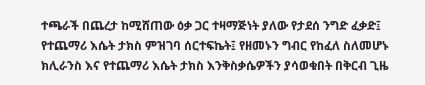ተጫራች በጨረታ ከሚሸጠው ዕቃ ጋር ተዛማጅነት ያለው የታደሰ ንግድ ፈቃድ፤ የተጨማሪ እሴት ታክስ ምዝገባ ሰርተፍኬት፤ የዘመኑን ግብር የከፈለ ስለመሆኑ ክሊራንስ እና የተጨማሪ እሴት ታክስ እንቅስቃሴዎችን ያሳወቁበት በቅርብ ጊዜ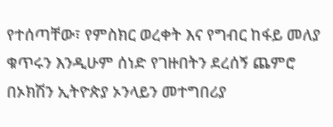የተሰጣቸው፣ የምስክር ወረቀት እና የግብር ከፋይ መለያ ቁጥሩን እንዲሁም ሰነድ የገዙበትን ደረሰኝ ጨምሮ በኦክሽን ኢትዮጵያ ኦንላይን መተግበሪያ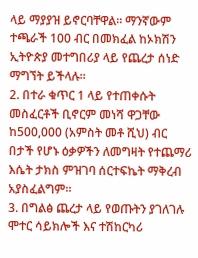ላይ ማያያዝ ይኖርባቸዋል። ማንኛውም ተጫራች 100 ብር በመክፈል ከኦክሽን ኢትዮጵያ መተግበሪያ ላይ የጨረታ ሰነድ ማግኘት ይችላሉ።
2. በተራ ቁጥር 1 ላይ የተጠቀሱት መስፈርቶች ቢኖርም መነሻ ዋጋቸው ከ500,000 (አምስት መቶ ሺህ) ብር በታች የሆኑ ዕቃዎችን ለመግዛት የተጨማሪ እሴት ታክስ ምዝገባ ሰርተፍኬት ማቅረብ አያስፈልግም።
3. በግልፅ ጨረታ ላይ የወጡትን ያገለገሉ ሞተር ሳይክሎች እና ተሽከርካሪ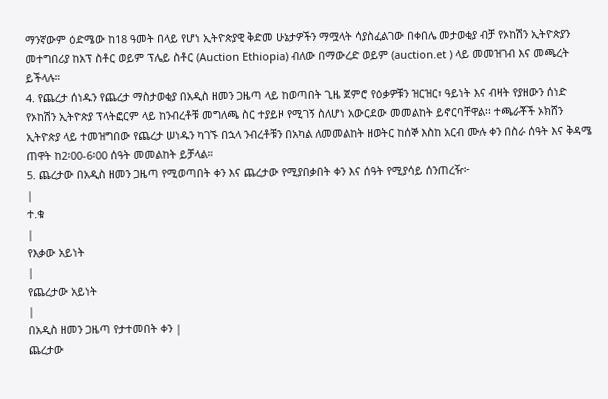ማንኛውም ዕድሜው ከ18 ዓመት በላይ የሆነ ኢትዮጵያዊ ቅድመ ሁኔታዎችን ማሟላት ሳያስፈልገው በቀበሌ መታወቂያ ብቻ የኦከሽን ኢትዮጵያን መተግበሪያ ከአፕ ስቶር ወይም ፕሌይ ስቶር (Auction Ethiopia) ብለው በማውረድ ወይም (auction.et ) ላይ መመዝገብ እና መጫረት ይችላሉ።
4. የጨረታ ሰነዱን የጨረታ ማስታወቂያ በአዲስ ዘመን ጋዜጣ ላይ ከወጣበት ጊዜ ጀምሮ የዕቃዎቹን ዝርዝር፣ ዓይነት እና ብዛት የያዘውን ሰነድ የኦከሽን ኢትዮጵያ ፕላትፎርም ላይ ከንብረቶቹ መግለጫ ስር ተያይዞ የሚገኝ ስለሆነ አውርደው መመልከት ይኖርባቸዋል፡፡ ተጫራቾች ኦክሸን ኢትዮጵያ ላይ ተመዝግበው የጨረታ ሠነዱን ካገኙ በኋላ ንብረቶቹን በአካል ለመመልከት ዘወትር ከሰኞ እስከ አርብ ሙሉ ቀን በስራ ሰዓት እና ቅዳሜ ጠዋት ከ2፡00-6፡00 ሰዓት መመልከት ይቻላል።
5. ጨረታው በአዲስ ዘመን ጋዜጣ የሚወጣበት ቀን እና ጨረታው የሚያበቃበት ቀን እና ሰዓት የሚያሳይ ሰንጠረዥ፦
|
ተ.ቁ
|
የእቃው አይነት
|
የጨረታው አይነት
|
በአዲስ ዘመን ጋዜጣ የታተመበት ቀን |
ጨረታው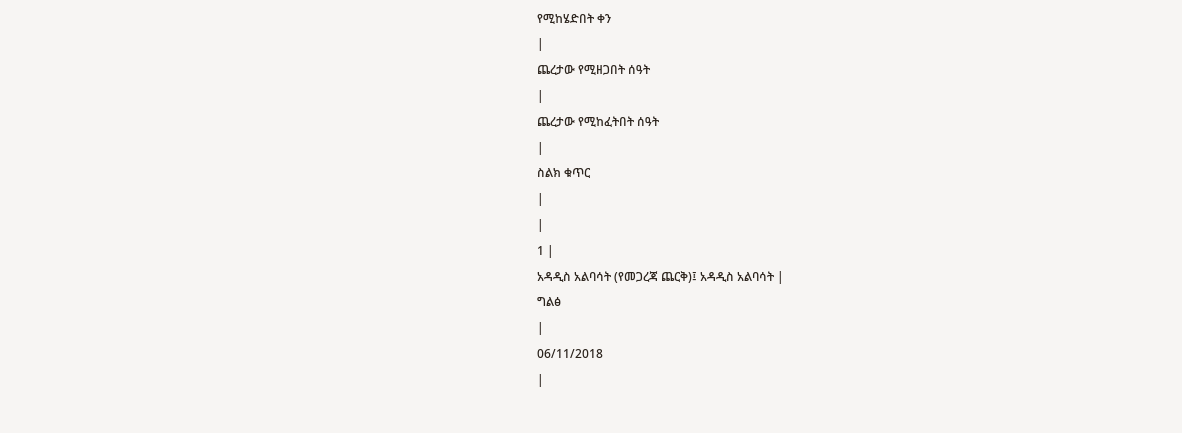የሚከሄድበት ቀን
|
ጨረታው የሚዘጋበት ሰዓት
|
ጨረታው የሚከፈትበት ሰዓት
|
ስልክ ቁጥር
|
|
1 |
አዳዲስ አልባሳት (የመጋረጃ ጨርቅ)፤ አዳዲስ አልባሳት |
ግልፅ
|
06/11/2018
|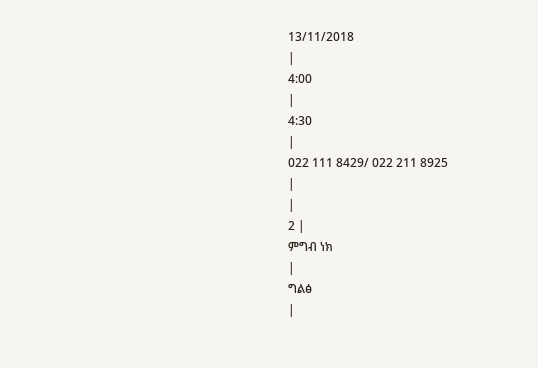13/11/2018
|
4:00
|
4:30
|
022 111 8429/ 022 211 8925
|
|
2 |
ምግብ ነክ
|
ግልፅ
|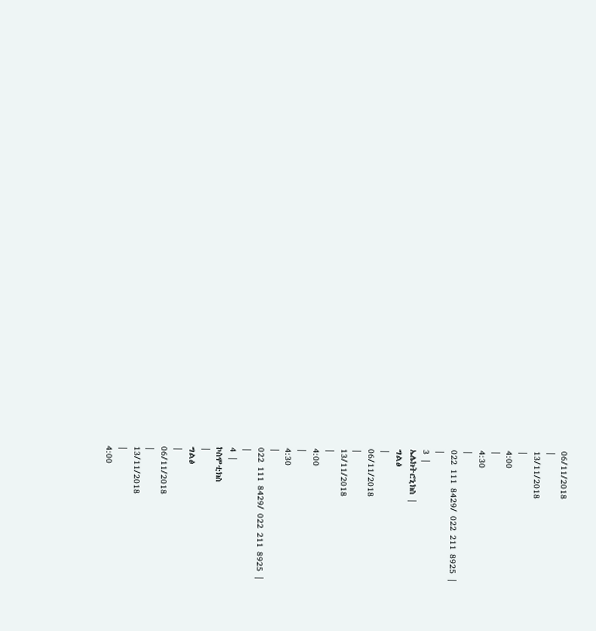06/11/2018
|
13/11/2018
|
4:00
|
4:30
|
022 111 8429/ 022 211 8925 |
|
3 |
ኤሌክትሮኒክስ |
ግልፅ
|
06/11/2018
|
13/11/2018
|
4:00
|
4:30
|
022 111 8429/ 022 211 8925 |
|
4 |
ኮስሞቲክስ
|
ግልፅ
|
06/11/2018
|
13/11/2018
|
4:00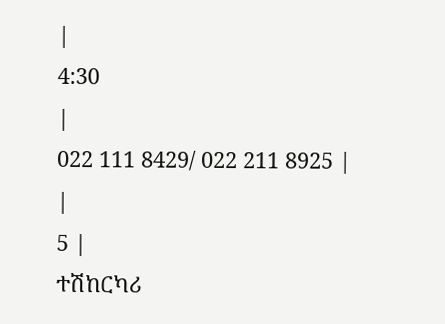|
4:30
|
022 111 8429/ 022 211 8925 |
|
5 |
ተሽከርካሪ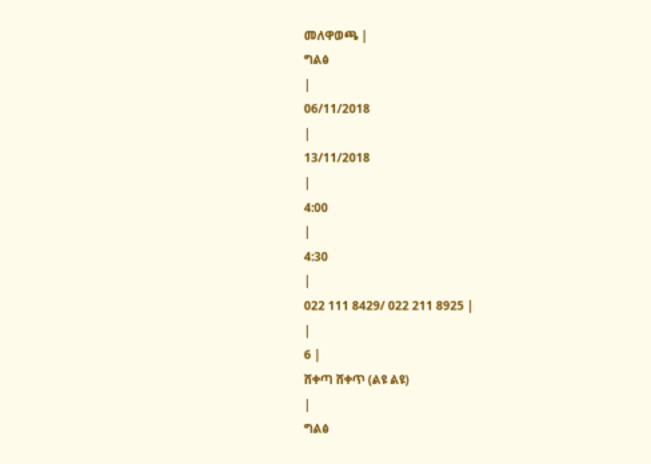መለዋወጫ |
ግልፅ
|
06/11/2018
|
13/11/2018
|
4:00
|
4:30
|
022 111 8429/ 022 211 8925 |
|
6 |
ሸቀጣ ሸቀጥ (ልዩ ልዩ)
|
ግልፅ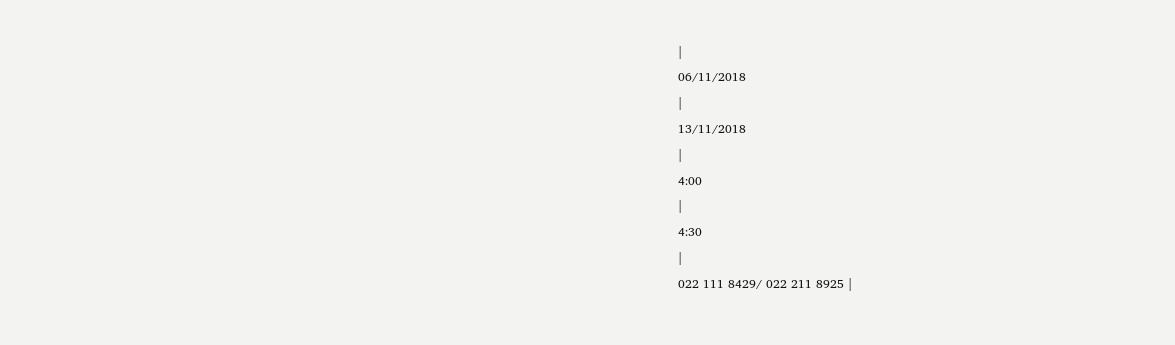|
06/11/2018
|
13/11/2018
|
4:00
|
4:30
|
022 111 8429/ 022 211 8925 |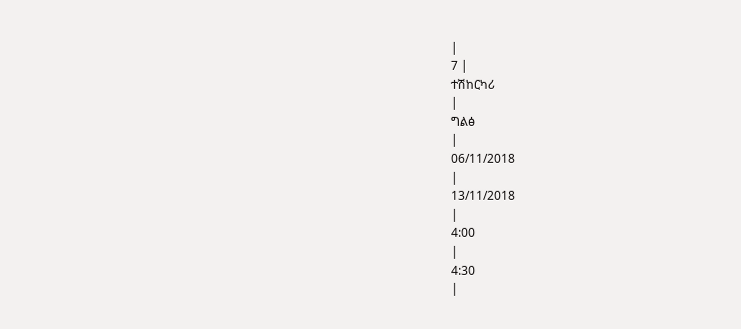|
7 |
ተሽከርካሪ
|
ግልፅ
|
06/11/2018
|
13/11/2018
|
4:00
|
4:30
|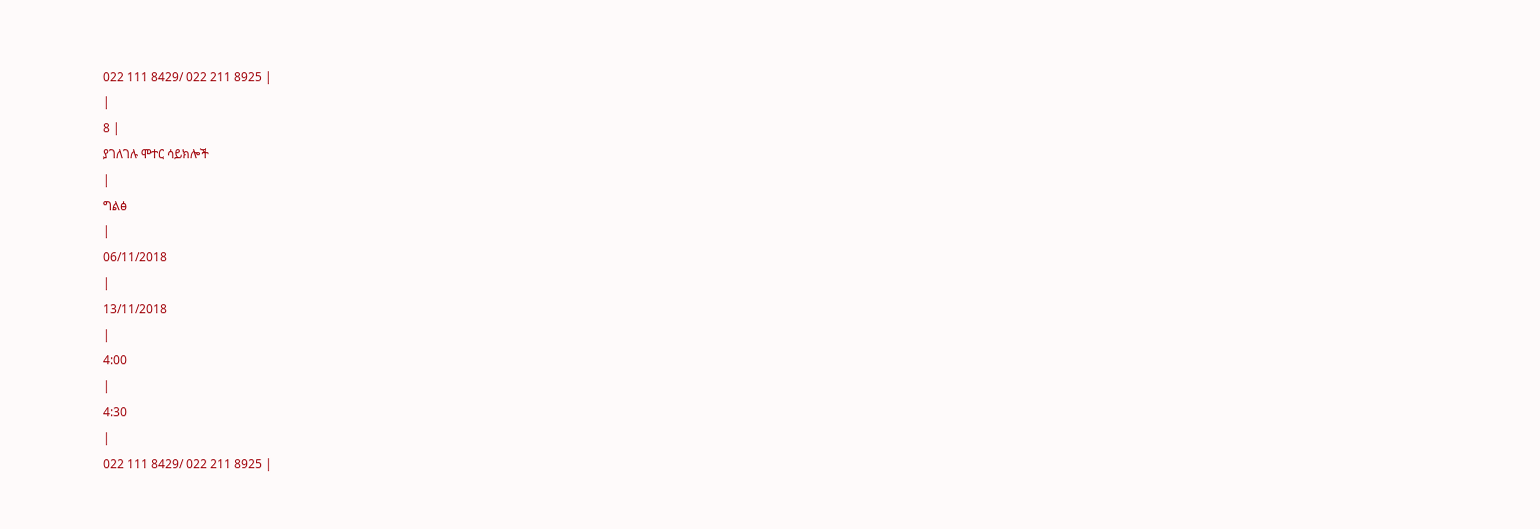022 111 8429/ 022 211 8925 |
|
8 |
ያገለገሉ ሞተር ሳይክሎች
|
ግልፅ
|
06/11/2018
|
13/11/2018
|
4:00
|
4:30
|
022 111 8429/ 022 211 8925 |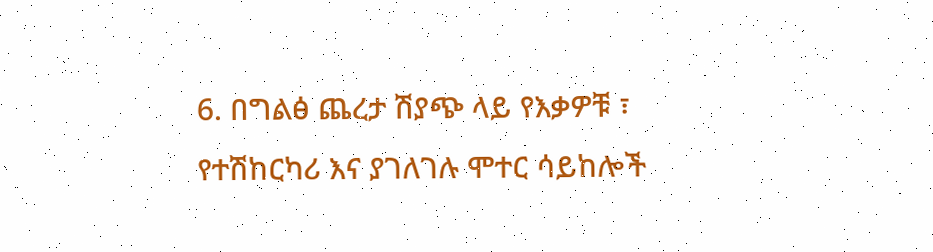6. በግልፅ ጨረታ ሽያጭ ላይ የእቃዎቹ ፣ የተሽከርካሪ እና ያገለገሉ ሞተር ሳይከሎች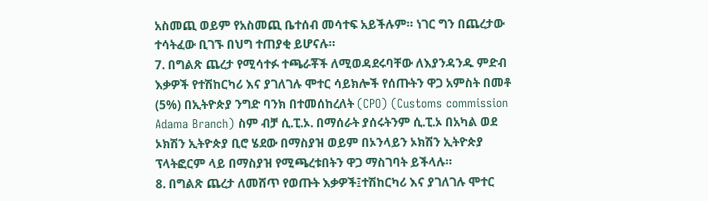አስመጪ ወይም የአስመጪ ቤተሰብ መሳተፍ አይችሉም። ነገር ግን በጨረታው ተሳትፈው ቢገኙ በህግ ተጠያቂ ይሆናሉ።
7. በግልጽ ጨረታ የሚሳተፉ ተጫራቾች ለሚወዳደሩባቸው ለእያንዳንዱ ምድብ እቃዎች የተሽከርካሪ እና ያገለገሉ ሞተር ሳይክሎች የሰጡትን ዋጋ አምስት በመቶ (5%) በኢትዮጵያ ንግድ ባንክ በተመሰከረለት (CPO) (Customs commission Adama Branch) ስም ብቻ ሲ.ፒ.ኦ. በማሰራት ያሰሩትንም ሲ.ፒ.ኦ በአካል ወደ ኦክሽን ኢትዮጵያ ቢሮ ሄደው በማስያዝ ወይም በኦንላይን ኦክሽን ኢትዮጵያ ፕላትፎርም ላይ በማስያዝ የሚጫረቱበትን ዋጋ ማስገባት ይችላሉ።
8. በግልጽ ጨረታ ለመሸጥ የወጡት እቃዎች፤ተሽከርካሪ እና ያገለገሉ ሞተር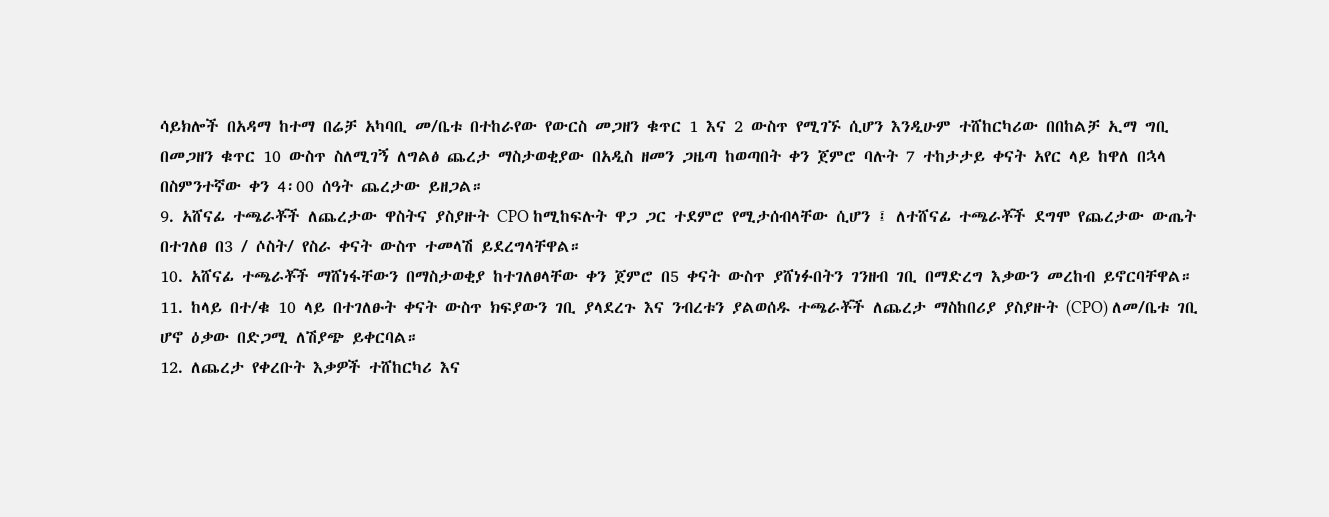ሳይክሎች በአዳማ ከተማ በሬቻ አካባቢ መ/ቤቱ በተከራየው የውርስ መጋዘን ቁጥር 1 እና 2 ውስጥ የሚገኙ ሲሆን እንዲሁም ተሸከርካሪው በበከልቻ ኢማ ግቢ በመጋዘን ቁጥር 10 ውስጥ ስለሚገኝ ለግልፅ ጨረታ ማስታወቂያው በአዲስ ዘመን ጋዜጣ ከወጣበት ቀን ጀምሮ ባሉት 7 ተከታታይ ቀናት አየር ላይ ከዋለ በኋላ በስምንተኛው ቀን 4፡00 ሰዓት ጨረታው ይዘጋል።
9. አሸናፊ ተጫራቾች ለጨረታው ዋስትና ያስያዙት CPO ከሚከፍሉት ዋጋ ጋር ተደምሮ የሚታሰብላቸው ሲሆን ፤ ለተሸናፊ ተጫራቾች ደግሞ የጨረታው ውጤት በተገለፀ በ3 / ሶስት/ የስራ ቀናት ውስጥ ተመላሽ ይደረግላቸዋል።
10. አሸናፊ ተጫራቾች ማሸነፋቸውን በማስታወቂያ ከተገለፀላቸው ቀን ጀምሮ በ5 ቀናት ውስጥ ያሸነፉበትን ገንዘብ ገቢ በማድረግ እቃውን መረከብ ይኖርባቸዋል።
11. ከላይ በተ/ቁ 10 ላይ በተገለፁት ቀናት ውስጥ ክፍያውን ገቢ ያላደረጉ እና ንብረቱን ያልወሰዱ ተጫራቾች ለጨረታ ማስከበሪያ ያስያዙት (CPO) ለመ/ቤቱ ገቢ ሆኖ ዕቃው በድጋሚ ለሽያጭ ይቀርባል።
12. ለጨረታ የቀረቡት እቃዎች ተሸከርካሪ እና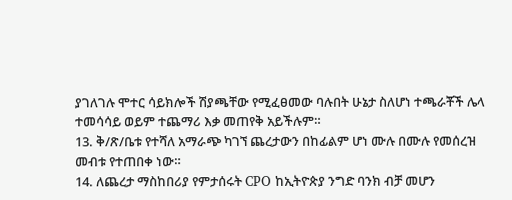ያገለገሉ ሞተር ሳይክሎች ሽያጫቸው የሚፈፀመው ባሉበት ሁኔታ ስለሆነ ተጫራቾች ሌላ ተመሳሳይ ወይም ተጨማሪ እቃ መጠየቅ አይችሉም።
13. ቅ/ጽ/ቤቱ የተሻለ አማራጭ ካገኘ ጨረታውን በከፊልም ሆነ ሙሉ በሙሉ የመሰረዝ መብቱ የተጠበቀ ነው።
14. ለጨረታ ማስከበሪያ የምታሰሩት CPO ከኢትዮጵያ ንግድ ባንክ ብቻ መሆን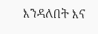እንዳለበት እና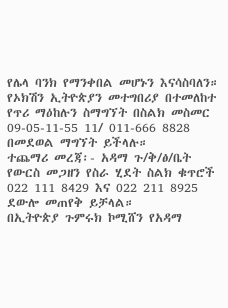የሌላ ባንክ የማንቀበል መሆኑን እናሳስባለን።
የኦክሽን ኢትዮጵያን መተግበሪያ በተመለከተ የጥሪ ማዕከሉን ስማግኘት በስልክ መስመር 09-05-11-55 11/ 011-666 8828 በመደወል ማግኘት ይችላሉ።
ተጨማሪ መረጃ፡- አዳማ ጉ/ቅ/ፅ/ቤት የውርስ መጋዘን የስራ ሂደት ስልክ ቁጥሮች 022 111 8429 እና 022 211 8925 ደውሎ መጠየቅ ይቻላል።
በኢትዮጵያ ጉምሩክ ኮሚሸን የአዳማ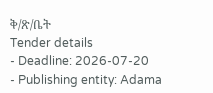ቅ/ጽ/ቤት
Tender details
- Deadline: 2026-07-20
- Publishing entity: Adama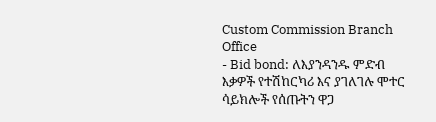Custom Commission Branch Office
- Bid bond: ለእያንዳንዱ ምድብ እቃዎች የተሽከርካሪ እና ያገለገሉ ሞተር ሳይክሎች የሰጡትን ዋጋ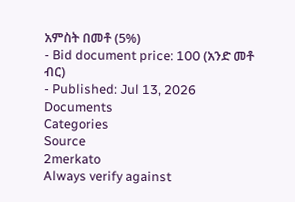አምስት በመቶ (5%)
- Bid document price: 100 (አንድ መቶ ብር)
- Published: Jul 13, 2026
Documents
Categories
Source
2merkato
Always verify against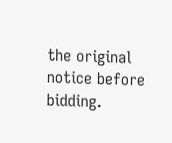the original notice before bidding.